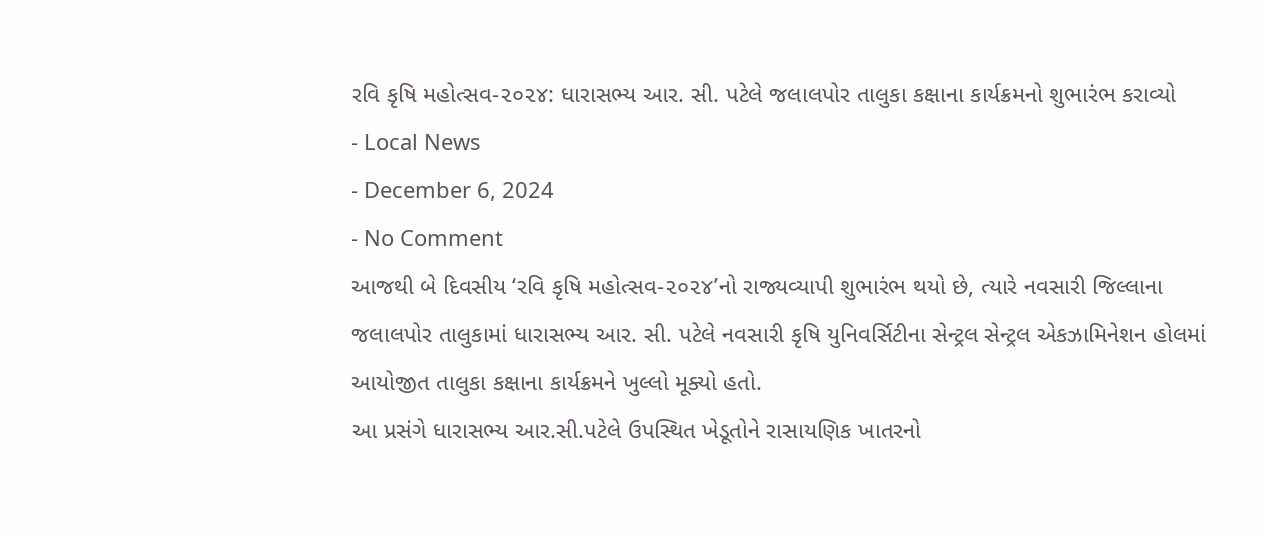રવિ કૃષિ મહોત્સવ-૨૦૨૪: ધારાસભ્ય આર. સી. પટેલે જલાલપોર તાલુકા કક્ષાના કાર્યક્રમનો શુભારંભ કરાવ્યો
- Local News
- December 6, 2024
- No Comment
આજથી બે દિવસીય ‘રવિ કૃષિ મહોત્સવ-૨૦૨૪’નો રાજ્યવ્યાપી શુભારંભ થયો છે, ત્યારે નવસારી જિલ્લાના જલાલપોર તાલુકામાં ધારાસભ્ય આર. સી. પટેલે નવસારી કૃષિ યુનિવર્સિટીના સેન્ટ્રલ સેન્ટ્રલ એકઝામિનેશન હોલમાં આયોજીત તાલુકા કક્ષાના કાર્યક્રમને ખુલ્લો મૂક્યો હતો.
આ પ્રસંગે ધારાસભ્ય આર.સી.પટેલે ઉપસ્થિત ખેડૂતોને રાસાયણિક ખાતરનો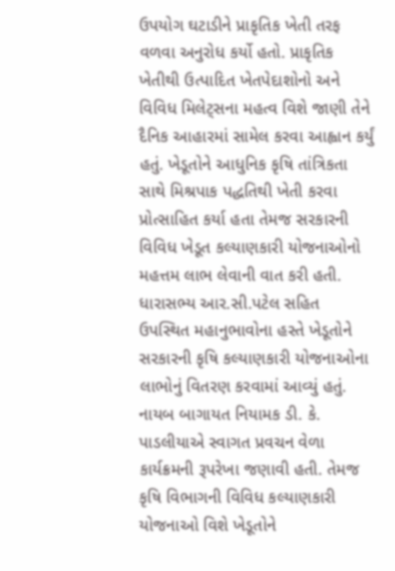ઉપયોગ ઘટાડીને પ્રાકૃતિક ખેતી તરફ વળવા અનુરોધ કર્યો હતો. પ્રાકૃતિક ખેતીથી ઉત્પાદિત ખેતપેદાશોનો અને વિવિધ મિલેટ્સના મહત્વ વિશે જાણી તેને દૈનિક આહારમાં સામેલ કરવા આહ્વાન કર્યું હતું. ખેડૂતોને આધુનિક કૃષિ તાંત્રિકતા સાથે મિશ્રપાક પદ્ધતિથી ખેતી કરવા પ્રોત્સાહિત કર્યા હતા તેમજ સરકારની વિવિધ ખેડૂત કલ્યાણકારી યોજનાઓનો મહત્તમ લાભ લેવાની વાત કરી હતી.
ધારાસભ્ય આર.સી.પટેલ સહિત ઉપસ્થિત મહાનુભાવોના હસ્તે ખેડૂતોને સરકારની કૃષિ કલ્યાણકારી યોજનાઓના લાભોનું વિતરણ કરવામાં આવ્યું હતું. નાયબ બાગાયત નિયામક ડી. કે. પાડલીયાએ સ્વાગત પ્રવચન વેળા કાર્યક્રમની રૂપરેખા જણાવી હતી. તેમજ કૃષિ વિભાગની વિવિધ કલ્યાણકારી યોજનાઓ વિશે ખેડૂતોને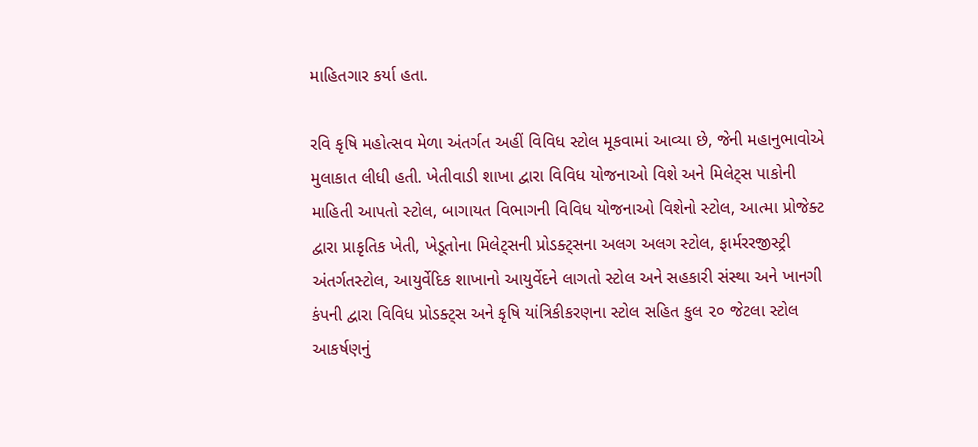માહિતગાર કર્યા હતા.

રવિ કૃષિ મહોત્સવ મેળા અંતર્ગત અહીં વિવિધ સ્ટોલ મૂકવામાં આવ્યા છે, જેની મહાનુભાવોએ મુલાકાત લીધી હતી. ખેતીવાડી શાખા દ્વારા વિવિધ યોજનાઓ વિશે અને મિલેટ્સ પાકોની માહિતી આપતો સ્ટોલ, બાગાયત વિભાગની વિવિધ યોજનાઓ વિશેનો સ્ટોલ, આત્મા પ્રોજેક્ટ દ્વારા પ્રાકૃતિક ખેતી, ખેડૂતોના મિલેટ્સની પ્રોડક્ટ્સના અલગ અલગ સ્ટોલ, ફાર્મરરજીસ્ટ્રી અંતર્ગતસ્ટોલ, આયુર્વેદિક શાખાનો આયુર્વેદને લાગતો સ્ટોલ અને સહકારી સંસ્થા અને ખાનગી કંપની દ્વારા વિવિધ પ્રોડક્ટ્સ અને કૃષિ યાંત્રિકીકરણના સ્ટોલ સહિત કુલ ૨૦ જેટલા સ્ટોલ આકર્ષણનું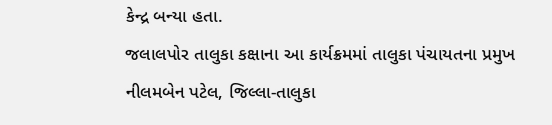કેન્દ્ર બન્યા હતા.
જલાલપોર તાલુકા કક્ષાના આ કાર્યક્રમમાં તાલુકા પંચાયતના પ્રમુખ નીલમબેન પટેલ, જિલ્લા-તાલુકા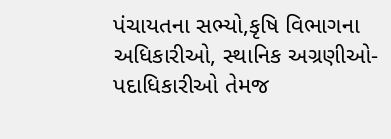પંચાયતના સભ્યો,કૃષિ વિભાગના અધિકારીઓ, સ્થાનિક અગ્રણીઓ-પદાધિકારીઓ તેમજ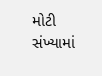મોટી સંખ્યામાં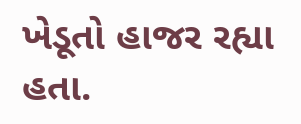ખેડૂતો હાજર રહ્યા હતા.